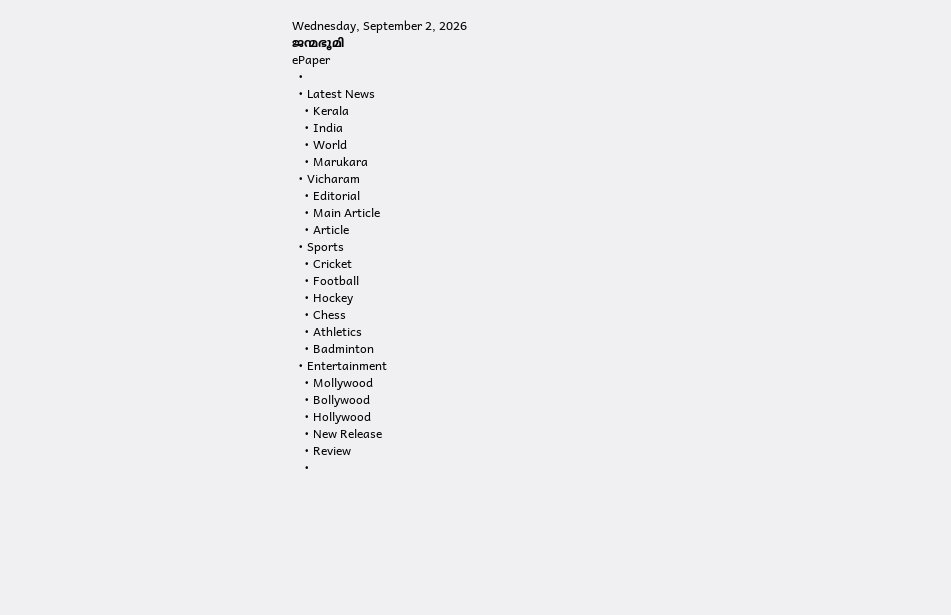Wednesday, September 2, 2026
ജന്മഭൂമി
ePaper
  •
  • Latest News
    • Kerala
    • India
    • World
    • Marukara
  • Vicharam
    • Editorial
    • Main Article
    • Article
  • Sports
    • Cricket
    • Football
    • Hockey
    • Chess
    • Athletics
    • Badminton
  • Entertainment
    • Mollywood
    • Bollywood
    • Hollywood
    • New Release
    • Review
    •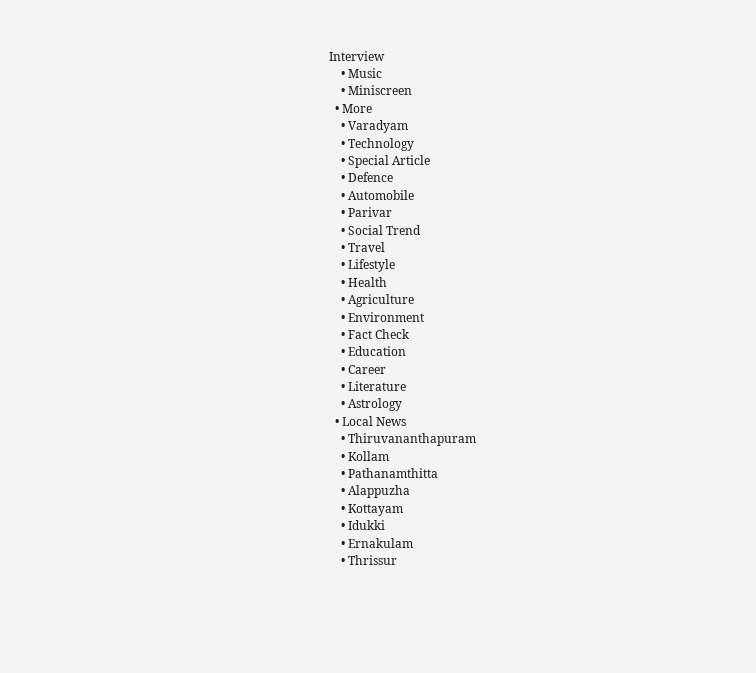Interview
    • Music
    • Miniscreen
  • More
    • Varadyam
    • Technology
    • Special Article
    • Defence
    • Automobile
    • Parivar
    • Social Trend
    • Travel
    • Lifestyle
    • Health
    • Agriculture
    • Environment
    • Fact Check
    • Education
    • Career
    • Literature
    • Astrology
  • Local News
    • Thiruvananthapuram
    • Kollam
    • Pathanamthitta
    • Alappuzha
    • Kottayam
    • Idukki
    • Ernakulam
    • Thrissur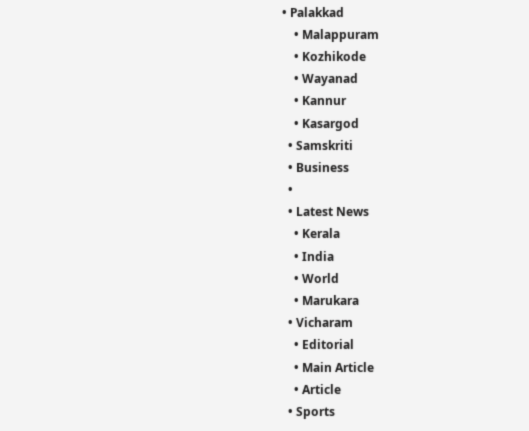• Palakkad
    • Malappuram
    • Kozhikode
    • Wayanad
    • Kannur
    • Kasargod
  • Samskriti
  • Business
  •
  • Latest News
    • Kerala
    • India
    • World
    • Marukara
  • Vicharam
    • Editorial
    • Main Article
    • Article
  • Sports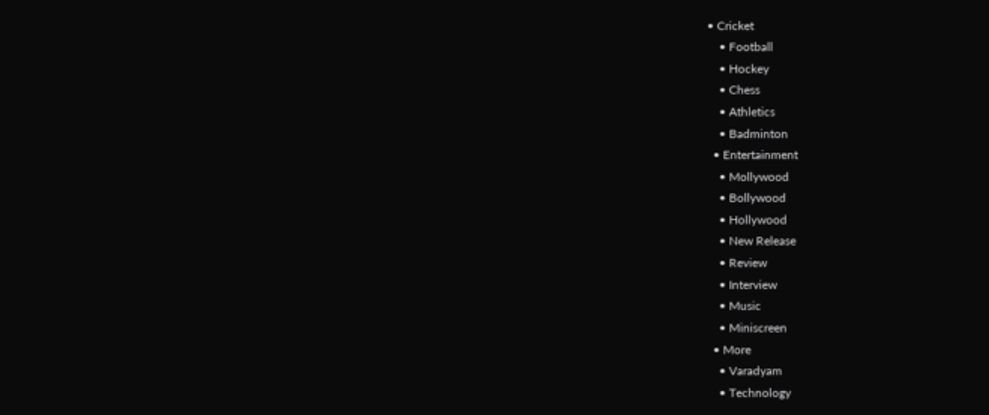• Cricket
    • Football
    • Hockey
    • Chess
    • Athletics
    • Badminton
  • Entertainment
    • Mollywood
    • Bollywood
    • Hollywood
    • New Release
    • Review
    • Interview
    • Music
    • Miniscreen
  • More
    • Varadyam
    • Technology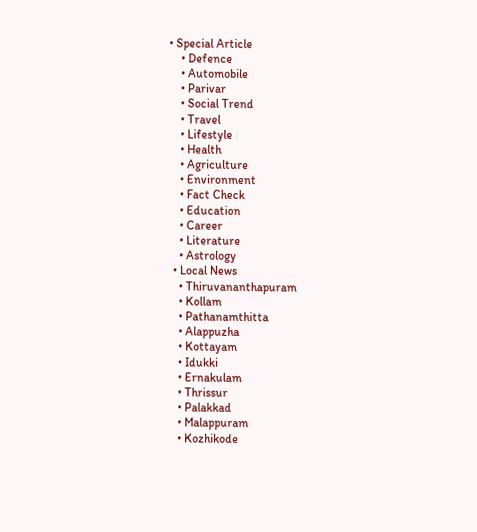• Special Article
    • Defence
    • Automobile
    • Parivar
    • Social Trend
    • Travel
    • Lifestyle
    • Health
    • Agriculture
    • Environment
    • Fact Check
    • Education
    • Career
    • Literature
    • Astrology
  • Local News
    • Thiruvananthapuram
    • Kollam
    • Pathanamthitta
    • Alappuzha
    • Kottayam
    • Idukki
    • Ernakulam
    • Thrissur
    • Palakkad
    • Malappuram
    • Kozhikode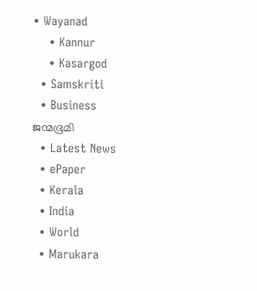• Wayanad
    • Kannur
    • Kasargod
  • Samskriti
  • Business
ജന്മഭൂമി
  • Latest News
  • ePaper
  • Kerala
  • India
  • World
  • Marukara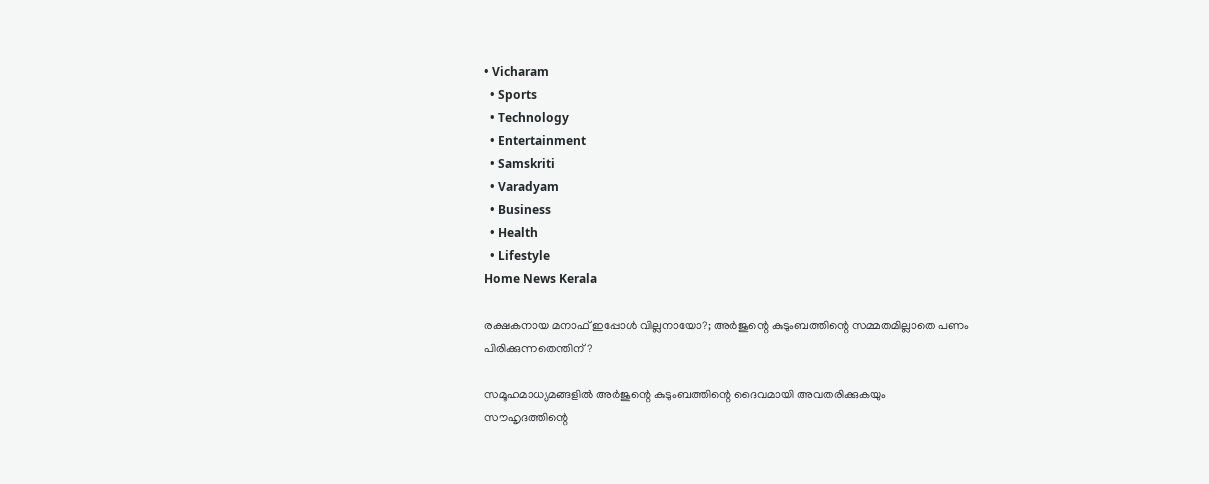• Vicharam
  • Sports
  • Technology
  • Entertainment
  • Samskriti
  • Varadyam
  • Business
  • Health
  • Lifestyle
Home News Kerala

രക്ഷകനായ മനാഫ് ഇപ്പോള്‍ വില്ലനായോ?; അര്‍ജുന്റെ കുടുംബത്തിന്റെ സമ്മതമില്ലാതെ പണം പിരിക്കുന്നതെന്തിന്?

സമൂഹമാധ്യമങ്ങളില്‍ അര്‍ജുന്റെ കുടുംബത്തിന്റെ ദൈവമായി അവതരിക്കുകയും സൗഹൃദത്തിന്റെ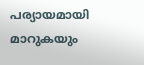പര്യായമായി മാറുകയും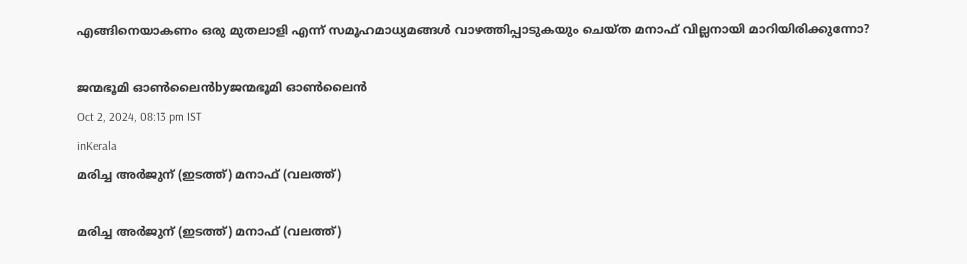എങ്ങിനെയാകണം ഒരു മുതലാളി എന്ന് സമൂഹമാധ്യമങ്ങള്‍ വാഴത്തിപ്പാടുകയും ചെയ്ത മനാഫ് വില്ലനായി മാറിയിരിക്കുന്നോ?

ജന്മഭൂമി ഓണ്‍ലൈന്‍byജന്മഭൂമി ഓണ്‍ലൈന്‍
Oct 2, 2024, 08:13 pm IST
inKerala
മരിച്ച അര്‍ജുന‍് (ഇടത്ത്) മനാഫ് (വലത്ത്)

മരിച്ച അര്‍ജുന‍് (ഇടത്ത്) മനാഫ് (വലത്ത്)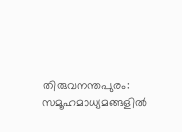തിരുവനന്തപുരം: സമൂഹമാധ്യമങ്ങളില്‍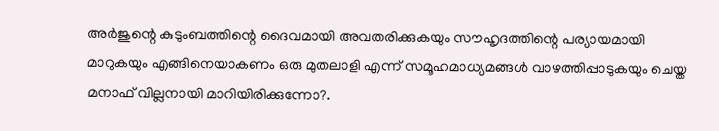അര്‍ജുന്റെ കുടുംബത്തിന്റെ ദൈവമായി അവതരിക്കുകയും സൗഹൃദത്തിന്റെ പര്യായമായി മാറുകയും എങ്ങിനെയാകണം ഒരു മുതലാളി എന്ന് സമൂഹമാധ്യമങ്ങള്‍ വാഴത്തിപ്പാടുകയും ചെയ്ത മനാഫ് വില്ലനായി മാറിയിരിക്കുന്നോ?.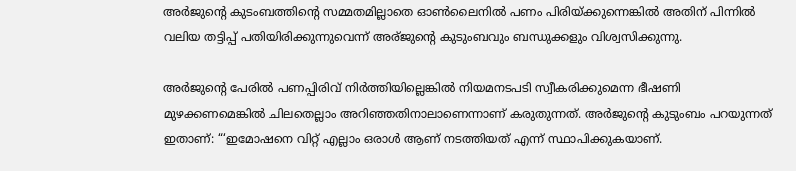അര്‍ജുന്റെ കുടംബത്തിന്റെ സമ്മതമില്ലാതെ ഓണ്‍ലൈനില്‍ പണം പിരിയ്‌ക്കുന്നെങ്കില്‍ അതിന് പിന്നില്‍ വലിയ തട്ടിപ്പ് പതിയിരിക്കുന്നുവെന്ന് അര്ജുന്റെ കുടുംബവും ബന്ധുക്കളും വിശ്വസിക്കുന്നു.

അര്‍ജുന്റെ പേരില്‍ പണപ്പിരിവ് നിര്‍ത്തിയില്ലെങ്കില്‍ നിയമനടപടി സ്വീകരിക്കുമെന്ന ഭീഷണി മുഴക്കണമെങ്കില്‍ ചിലതെല്ലാം അറിഞ്ഞതിനാലാണെന്നാണ് കരുതുന്നത്. അര്‍ജുന്റെ കുടുംബം പറയുന്നത് ഇതാണ്: “‘ഇമോഷനെ വിറ്റ് എല്ലാം ഒരാള്‍ ആണ് നടത്തിയത് എന്ന് സ്ഥാപിക്കുകയാണ്.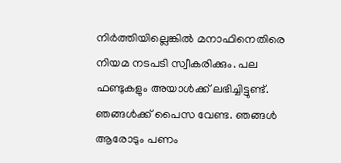നിര്‍ത്തിയില്ലെങ്കില്‍ മനാഫിനെതിരെ നിയമ നടപടി സ്വീകരിക്കും. പല ഫണ്ടുകളും അയാള്‍ക്ക് ലഭിച്ചിട്ടുണ്ട്. ഞങ്ങള്‍ക്ക് പൈസ വേണ്ട. ഞങ്ങള്‍ ആരോടും പണം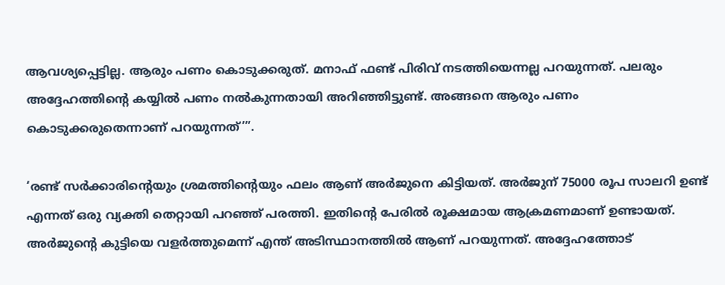ആവശ്യപ്പെട്ടില്ല. ആരും പണം കൊടുക്കരുത്. മനാഫ് ഫണ്ട് പിരിവ് നടത്തിയെന്നല്ല പറയുന്നത്. പലരും അദ്ദേഹത്തിന്റെ കയ്യില്‍ പണം നല്‍കുന്നതായി അറിഞ്ഞിട്ടുണ്ട്. അങ്ങനെ ആരും പണം കൊടുക്കരുതെന്നാണ് പറയുന്നത്’”.

‘രണ്ട് സര്‍ക്കാരിന്റെയും ശ്രമത്തിന്റെയും ഫലം ആണ് അര്‍ജുനെ കിട്ടിയത്. അര്‍ജുന് 75000 രൂപ സാലറി ഉണ്ട് എന്നത് ഒരു വ്യക്തി തെറ്റായി പറഞ്ഞ് പരത്തി. ഇതിന്റെ പേരില്‍ രൂക്ഷമായ ആക്രമണമാണ് ഉണ്ടായത്. അര്‍ജുന്റെ കുട്ടിയെ വളര്‍ത്തുമെന്ന് എന്ത് അടിസ്ഥാനത്തില്‍ ആണ് പറയുന്നത്. അദ്ദേഹത്തോട്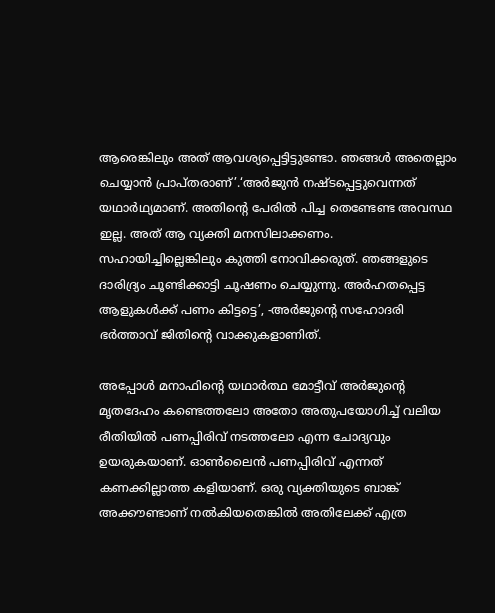ആരെങ്കിലും അത് ആവശ്യപ്പെട്ടിട്ടുണ്ടോ. ഞങ്ങള്‍ അതെല്ലാം ചെയ്യാന്‍ പ്രാപ്തരാണ്’.‘അര്‍ജുന്‍ നഷ്ടപ്പെട്ടുവെന്നത് യഥാര്‍ഥ്യമാണ്. അതിന്റെ പേരില്‍ പിച്ച തെണ്ടേണ്ട അവസ്ഥ ഇല്ല. അത് ആ വ്യക്തി മനസിലാക്കണം. സഹായിച്ചില്ലെങ്കിലും കുത്തി നോവിക്കരുത്. ഞങ്ങളുടെ ദാരിദ്ര്യം ചൂണ്ടിക്കാട്ടി ചൂഷണം ചെയ്യുന്നു. അര്‍ഹതപ്പെട്ട ആളുകള്‍ക്ക് പണം കിട്ടട്ടെ’, -അര്‍ജുന്റെ സഹോദരി ഭര്‍ത്താവ് ജിതിന്റെ വാക്കുകളാണിത്.

അപ്പോള്‍ മനാഫിന്റെ യഥാര്‍ത്ഥ മോട്ടീവ് അര്‍ജുന്റെ മൃതദേഹം കണ്ടെത്തലോ അതോ അതുപയോഗിച്ച് വലിയ രീതിയില്‍ പണപ്പിരിവ് നടത്തലോ എന്ന ചോദ്യവും ഉയരുകയാണ്. ഓണ്‍ലൈന്‍ പണപ്പിരിവ് എന്നത് കണക്കില്ലാത്ത കളിയാണ്. ഒരു വ്യക്തിയുടെ ബാങ്ക് അക്കൗണ്ടാണ് നല്‍കിയതെങ്കില്‍ അതിലേക്ക് എത്ര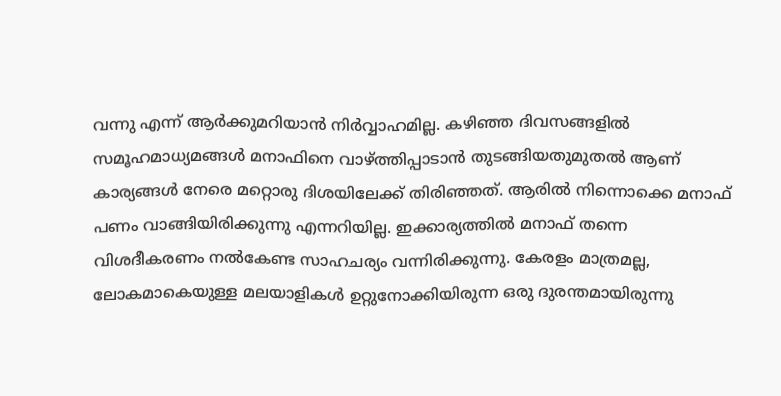വന്നു എന്ന് ആര്‍ക്കുമറിയാന്‍ നിര്‍വ്വാഹമില്ല. കഴിഞ്ഞ ദിവസങ്ങളില്‍ സമൂഹമാധ്യമങ്ങള്‍ മനാഫിനെ വാഴ്‌ത്തിപ്പാടാന്‍ തുടങ്ങിയതുമുതല്‍ ആണ് കാര്യങ്ങള്‍ നേരെ മറ്റൊരു ദിശയിലേക്ക് തിരിഞ്ഞത്. ആരില്‍ നിന്നൊക്കെ മനാഫ് പണം വാങ്ങിയിരിക്കുന്നു എന്നറിയില്ല. ഇക്കാര്യത്തില്‍ മനാഫ് തന്നെ വിശദീകരണം നല്‍കേണ്ട സാഹചര്യം വന്നിരിക്കുന്നു. കേരളം മാത്രമല്ല, ലോകമാകെയുള്ള മലയാളികള്‍ ഉറ്റുനോക്കിയിരുന്ന ഒരു ദുരന്തമായിരുന്നു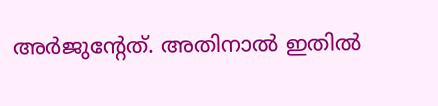അര്‍ജുന്‍റേത്. അതിനാല്‍ ഇതില്‍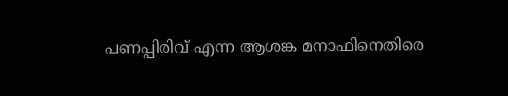പണപ്പിരിവ് എന്ന ആശങ്ക മനാഫിനെതിരെ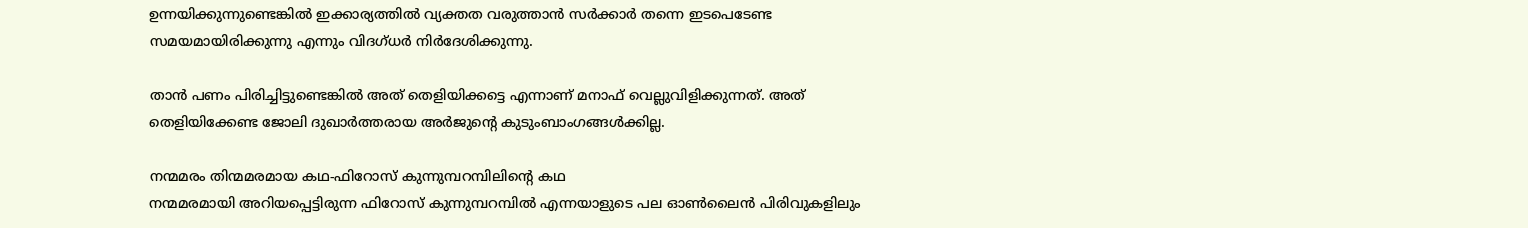ഉന്നയിക്കുന്നുണ്ടെങ്കില്‍ ഇക്കാര്യത്തില്‍ വ്യക്തത വരുത്താന്‍ സര്‍ക്കാര്‍ തന്നെ ഇടപെടേണ്ട സമയമായിരിക്കുന്നു എന്നും വിദഗ്ധര്‍ നിര്‍ദേശിക്കുന്നു.

താന്‍ പണം പിരിച്ചിട്ടുണ്ടെങ്കില്‍ അത് തെളിയിക്കട്ടെ എന്നാണ് മനാഫ് വെല്ലുവിളിക്കുന്നത്. അത് തെളിയിക്കേണ്ട ജോലി ദുഖാര്‍ത്തരായ അര്‍ജുന്റെ കുടുംബാംഗങ്ങള്‍ക്കില്ല.

നന്മമരം തിന്മമരമായ കഥ-ഫിറോസ് കുന്നുമ്പറമ്പിലിന്റെ കഥ
നന്മമരമായി അറിയപ്പെട്ടിരുന്ന ഫിറോസ് കുന്നുമ്പറമ്പില്‍ എന്നയാളുടെ പല ഓണ്‍ലൈന്‍ പിരിവുകളിലും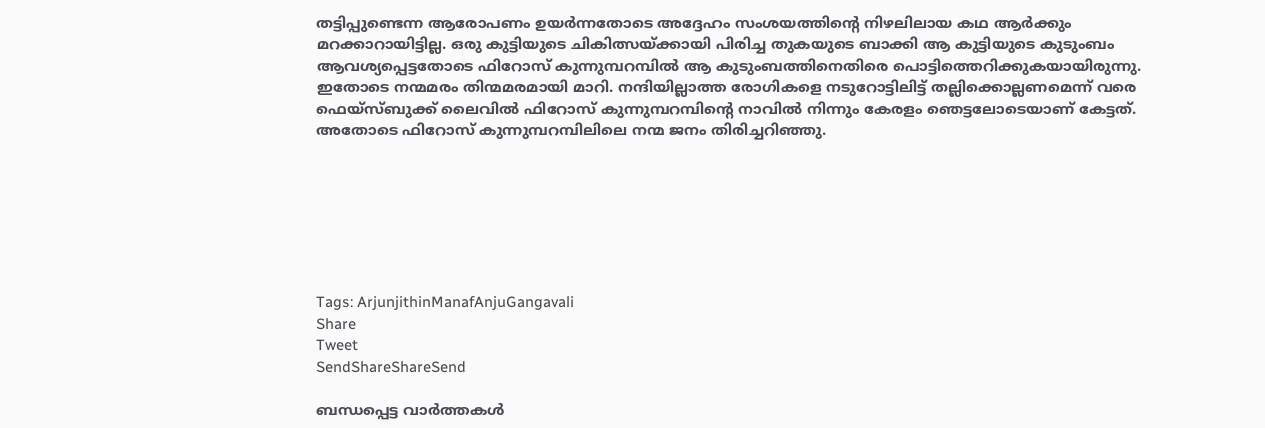തട്ടിപ്പുണ്ടെന്ന ആരോപണം ഉയര്‍ന്നതോടെ അദ്ദേഹം സംശയത്തിന്റെ നിഴലിലായ കഥ ആര്‍ക്കും മറക്കാറായിട്ടില്ല. ഒരു കുട്ടിയുടെ ചികിത്സയ്‌ക്കായി പിരിച്ച തുകയുടെ ബാക്കി ആ കുട്ടിയുടെ കുടുംബം ആവശ്യപ്പെട്ടതോടെ ഫിറോസ് കുന്നുമ്പറമ്പില്‍ ആ കുടുംബത്തിനെതിരെ പൊട്ടിത്തെറിക്കുകയായിരുന്നു. ഇതോടെ നന്മമരം തിന്മമരമായി മാറി. നന്ദിയില്ലാത്ത രോഗികളെ നടുറോട്ടിലിട്ട് തല്ലിക്കൊല്ലണമെന്ന് വരെ ഫെയ്സ്ബുക്ക് ലൈവില്‍ ഫിറോസ് കുന്നുമ്പറമ്പിന്റെ നാവില്‍ നിന്നും കേരളം ഞെട്ടലോടെയാണ് കേട്ടത്. അതോടെ ഫിറോസ് കുന്നുമ്പറമ്പിലിലെ നന്മ ജനം തിരിച്ചറിഞ്ഞു.







Tags: ArjunjithinManafAnjuGangavali
Share
Tweet
SendShareShareSend

ബന്ധപ്പെട്ട വാര്‍ത്തകള്‍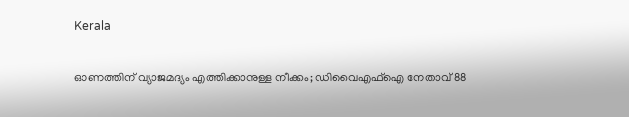Kerala

ഓണത്തിന് വ്യാജമദ്യം എത്തിക്കാനുള്ള നീക്കം; ഡിവൈഎഫ്‌ഐ നേതാവ് 88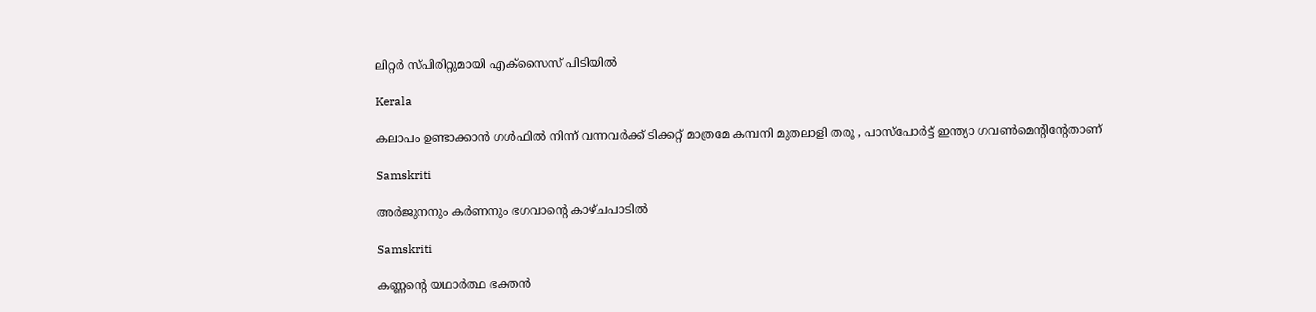ലിറ്റര്‍ സ്പിരിറ്റുമായി എക്സൈസ് പിടിയില്‍

Kerala

കലാപം ഉണ്ടാക്കാൻ ഗൾഫിൽ നിന്ന് വന്നവർക്ക് ടിക്കറ്റ്‌ മാത്രമേ കമ്പനി മുതലാളി തരൂ , പാസ്പോർട്ട്‌ ഇന്ത്യാ ഗവൺമെന്റിന്റേതാണ്

Samskriti

അര്‍ജുനനും കര്‍ണനും ഭഗവാന്റെ കാഴ്ചപാടില്‍

Samskriti

കണ്ണന്റെ യഥാര്‍ത്ഥ ഭക്തന്‍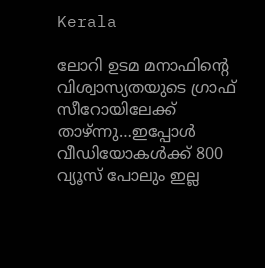Kerala

ലോറി ഉടമ മനാഫിന്റെ വിശ്വാസ്യതയുടെ ഗ്രാഫ് സീറോയിലേക്ക് താഴ്ന്നു…ഇപ്പോള്‍ വീഡിയോകള്‍ക്ക് 800 വ്യൂസ് പോലും ഇല്ല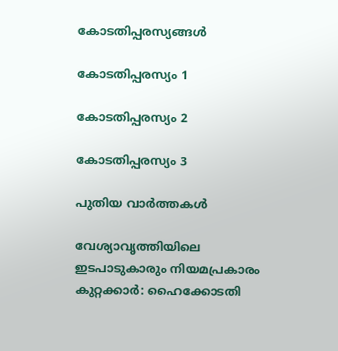കോടതിപ്പരസ്യങ്ങള്‍

കോടതിപ്പരസ്യം 1

കോടതിപ്പരസ്യം 2

കോടതിപ്പരസ്യം 3

പുതിയ വാര്‍ത്തകള്‍

വേശ്യാവൃത്തിയിലെ ഇടപാടുകാരും നിയമപ്രകാരം കുറ്റക്കാര്‍: ഹൈക്കോടതി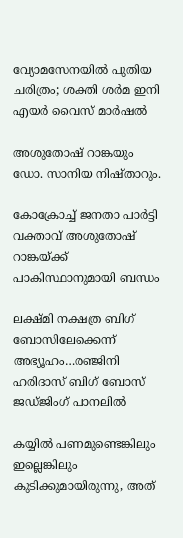വ്യോമസേനയിൽ പുതിയ ചരിത്രം; ശക്തി ശർമ ഇനി എയർ വൈസ് മാർഷൽ

അശുതോഷ് റാങ്കയും ഡോ. സാനിയ നിഷ്താറും.

കോക്രോച്ച് ജനതാ പാർട്ടി വക്താവ് അശുതോഷ് റാങ്കയ്‌ക്ക് പാകിസ്ഥാനുമായി ബന്ധം

ലക്ഷ്മി നക്ഷത്ര ബിഗ് ബോസിലേക്കെന്ന് അഭ്യൂഹം…രഞ്ജിനി ഹരിദാസ് ബിഗ് ബോസ് ജഡ്ജിംഗ് പാനലില്‍

കയ്യില്‍ പണമുണ്ടെങ്കിലും ഇല്ലെങ്കിലും കുടിക്കുമായിരുന്നു, അത്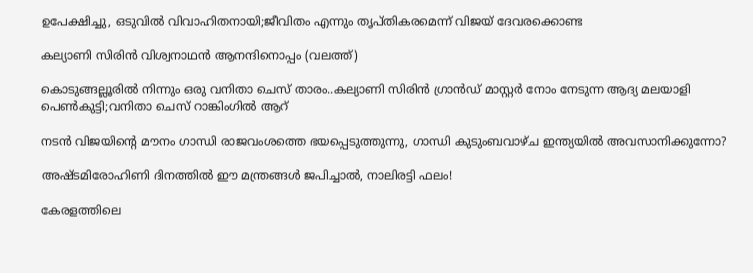ഉപേക്ഷിച്ചു, ഒടുവില്‍ വിവാഹിതനായി;ജീവിതം എന്നും തൃപ്തികരമെന്ന് വിജയ് ദേവരക്കൊണ്ട

കല്യാണി സിരിന്‍ വിശ്വനാഥന്‍ ആനന്ദിനൊപ്പം (വലത്ത്)

കൊടുങ്ങല്ലൂരില്‍ നിന്നും ഒരു വനിതാ ചെസ് താരം..കല്യാണി സിരിന്‍ ഗ്രാൻഡ് മാസ്റ്റർ നോം നേടുന്ന ആദ്യ മലയാളി പെണ്‍കുട്ടി;വനിതാ ചെസ് റാങ്കിംഗില്‍ ആറ്

നടന്‍ വിജയിന്റെ മൗനം ഗാന്ധി രാജവംശത്തെ ഭയപ്പെടുത്തുന്നു, ഗാന്ധി കുടുംബവാഴ്ച ഇന്ത്യയില്‍ അവസാനിക്കുന്നോ?

അഷ്ടമിരോഹിണി ദിനത്തിൽ ഈ മന്ത്രങ്ങൾ ജപിച്ചാൽ, നാലിരട്ടി ഫലം!

കേരളത്തിലെ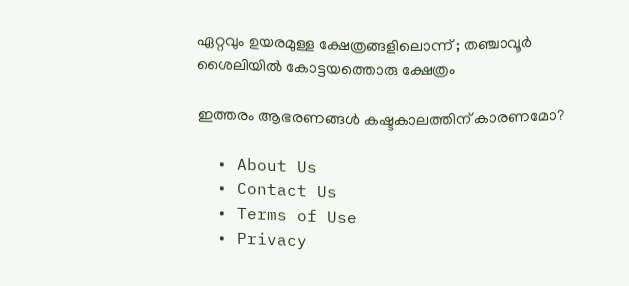ഏറ്റവും ഉയരമുള്ള ക്ഷേത്രങ്ങളിലൊന്ന് ; തഞ്ചാവൂർ ശൈലിയിൽ കോട്ടയത്തൊരു ക്ഷേത്രം

ഇത്തരം ആഭരണങ്ങൾ കഷ്ടകാലത്തിന് കാരണമോ?

  • About Us
  • Contact Us
  • Terms of Use
  • Privacy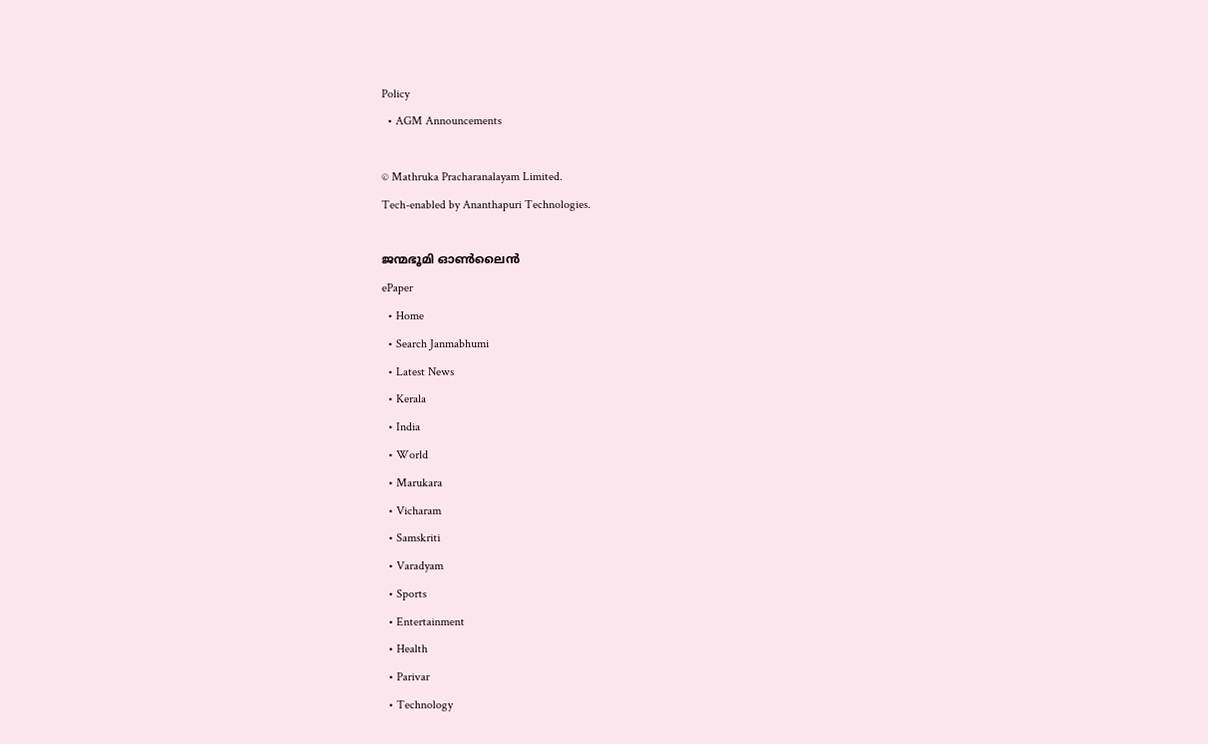Policy
  • AGM Announcements

© Mathruka Pracharanalayam Limited.
Tech-enabled by Ananthapuri Technologies.

ജന്മഭൂമി ഓണ്‍ലൈന്‍
ePaper
  • Home
  • Search Janmabhumi
  • Latest News
  • Kerala
  • India
  • World
  • Marukara
  • Vicharam
  • Samskriti
  • Varadyam
  • Sports
  • Entertainment
  • Health
  • Parivar
  • Technology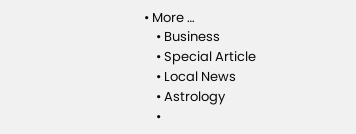• More …
    • Business
    • Special Article
    • Local News
    • Astrology
    •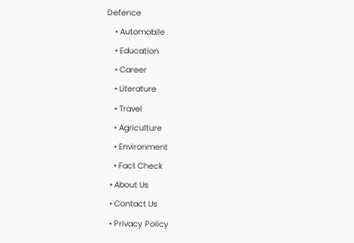Defence
    • Automobile
    • Education
    • Career
    • Literature
    • Travel
    • Agriculture
    • Environment
    • Fact Check
  • About Us
  • Contact Us
  • Privacy Policy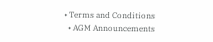• Terms and Conditions
  • AGM Announcements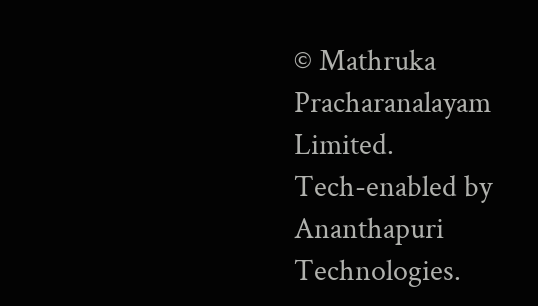© Mathruka Pracharanalayam Limited.
Tech-enabled by Ananthapuri Technologies.